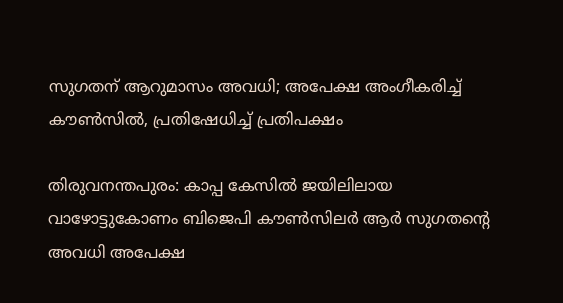സുഗതന് ആറുമാസം അവധി; അപേക്ഷ അംഗീകരിച്ച് കൗൺസിൽ, പ്രതിഷേധിച്ച് പ്രതിപക്ഷം

തിരുവനന്തപുരം: കാപ്പ കേസിൽ ജയിലിലായ വാഴോട്ടുകോണം ബിജെപി കൗൺസിലർ ആർ സുഗതന്റെ അവധി അപേക്ഷ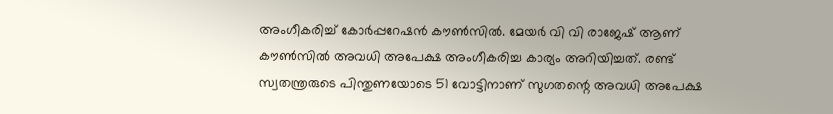അംഗീകരിച്ച് കോർപ്പറേഷൻ കൗൺസിൽ. മേയർ വി വി രാജേഷ് ആണ് കൗൺസിൽ അവധി അപേക്ഷ അംഗീകരിച്ച കാര്യം അറിയിച്ചത്. രണ്ട് സ്വതന്ത്രരുടെ പിന്തുണയോടെ 51 വോട്ടിനാണ് സുഗതന്റെ അവധി അപേക്ഷ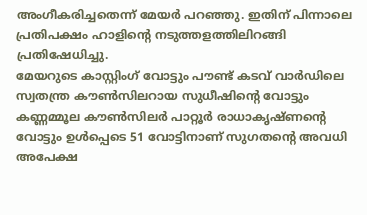അംഗീകരിച്ചതെന്ന് മേയർ പറഞ്ഞു. ഇതിന് പിന്നാലെ പ്രതിപക്ഷം ഹാളിന്റെ നടുത്തളത്തിലിറങ്ങി പ്രതിഷേധിച്ചു.
മേയറുടെ കാസ്റ്റിംഗ് വോട്ടും പൗണ്ട് കടവ് വാർഡിലെ സ്വതന്ത്ര കൗൺസിലറായ സുധീഷിന്റെ വോട്ടും കണ്ണമ്മൂല കൗൺസിലർ പാറ്റൂർ രാധാകൃഷ്ണന്റെ വോട്ടും ഉൾപ്പെടെ 51 വോട്ടിനാണ് സുഗതന്റെ അവധി അപേക്ഷ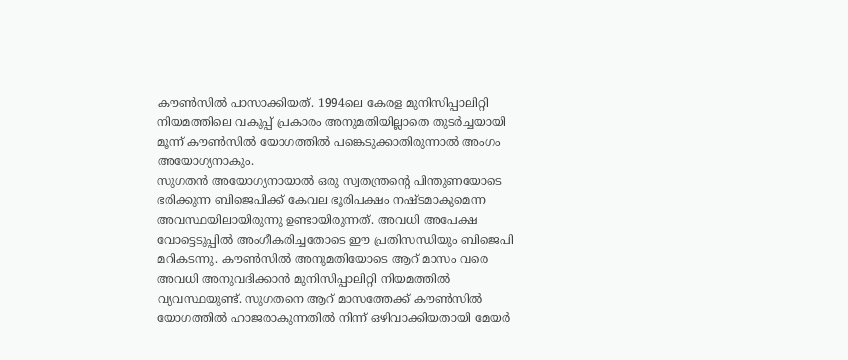കൗൺസിൽ പാസാക്കിയത്. 1994ലെ കേരള മുനിസിപ്പാലിറ്റി നിയമത്തിലെ വകുപ്പ് പ്രകാരം അനുമതിയില്ലാതെ തുടർച്ചയായി മൂന്ന് കൗൺസിൽ യോഗത്തിൽ പങ്കെടുക്കാതിരുന്നാൽ അംഗം അയോഗ്യനാകും.
സുഗതൻ അയോഗ്യനായാൽ ഒരു സ്വതന്ത്രന്റെ പിന്തുണയോടെ ഭരിക്കുന്ന ബിജെപിക്ക് കേവല ഭൂരിപക്ഷം നഷ്ടമാകുമെന്ന അവസ്ഥയിലായിരുന്നു ഉണ്ടായിരുന്നത്. അവധി അപേക്ഷ വോട്ടെടുപ്പിൽ അംഗീകരിച്ചതോടെ ഈ പ്രതിസന്ധിയും ബിജെപി മറികടന്നു. കൗൺസിൽ അനുമതിയോടെ ആറ് മാസം വരെ അവധി അനുവദിക്കാൻ മുനിസിപ്പാലിറ്റി നിയമത്തിൽ വ്യവസ്ഥയുണ്ട്. സുഗതനെ ആറ് മാസത്തേക്ക് കൗൺസിൽ യോഗത്തിൽ ഹാജരാകുന്നതിൽ നിന്ന് ഒഴിവാക്കിയതായി മേയർ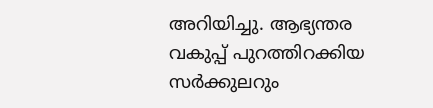അറിയിച്ചു. ആഭ്യന്തര വകുപ്പ് പുറത്തിറക്കിയ സർക്കുലറും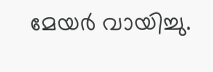മേയർ വായിച്ചു.